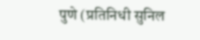पुणे (प्रतिनिधी सुनिल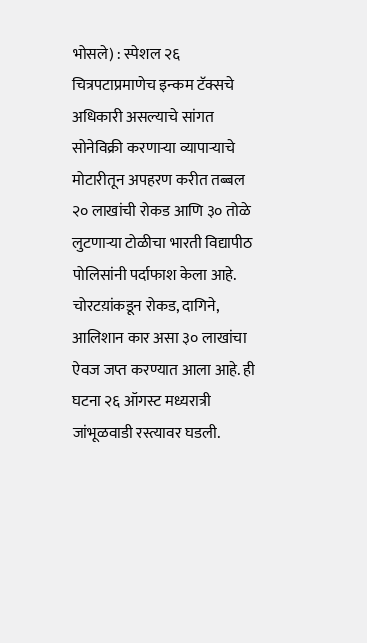भोसले) : स्पेशल २६ चित्रपटाप्रमाणेच इन्कम टॅक्सचे अधिकारी असल्याचे सांगत सोनेविक्री करणाऱ्या व्यापाऱ्याचे मोटारीतून अपहरण करीत तब्बल २० लाखांची रोकड आणि ३० तोळे लुटणाऱ्या टोळीचा भारती विद्यापीठ पोलिसांनी पर्दाफाश केला आहे. चोरटय़ांकडून रोकड, दागिने, आलिशान कार असा ३० लाखांचा ऐवज जप्त करण्यात आला आहे. ही घटना २६ ऑगस्ट मध्यरात्री जांभूळवाडी रस्त्यावर घडली.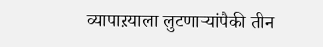व्यापाऱयाला लुटणाऱ्यांपैकी तीन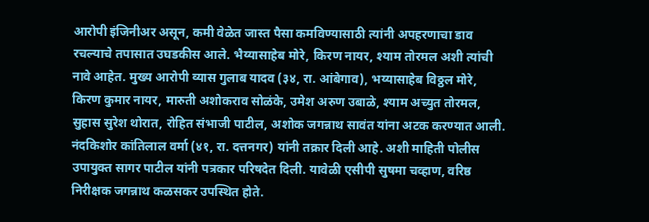आरोपी इंजिनीअर असून, कमी वेळेत जास्त पैसा कमविण्यासाठी त्यांनी अपहरणाचा डाव रचल्याचे तपासात उघडकीस आले. भैय्यासाहेब मोरे, किरण नायर, श्याम तोरमल अशी त्यांची नावे आहेत. मुख्य आरोपी व्यास गुलाब यादव (३४, रा. आंबेगाव), भय्यासाहेब विठ्ठल मोरे, किरण कुमार नायर, मारुती अशोकराव सोळंके, उमेश अरुण उबाळे, श्याम अच्युत तोरमल, सुहास सुरेश थोरात, रोहित संभाजी पाटील, अशोक जगन्नाथ सावंत यांना अटक करण्यात आली. नंदकिशोर कांतिलाल वर्मा (४१, रा. दत्तनगर) यांनी तक्रार दिली आहे. अशी माहिती पोलीस उपायुक्त सागर पाटील यांनी पत्रकार परिषदेत दिली. यावेळी एसीपी सुषमा चव्हाण, वरिष्ठ निरीक्षक जगन्नाथ कळसकर उपस्थित होते.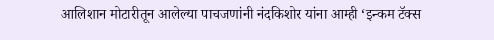आलिशान मोटारीतून आलेल्या पाचजणांनी नंदकिशोर यांना आम्ही ‘इन्कम टॅक्स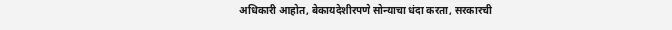अधिकारी आहोत, बेकायदेशीरपणे सोन्याचा धंदा करता, सरकारची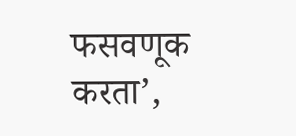फसवणूक करता’,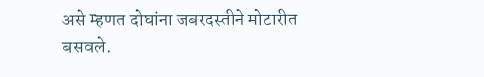असे म्हणत दोघांना जबरदस्तीने मोटारीत बसवले.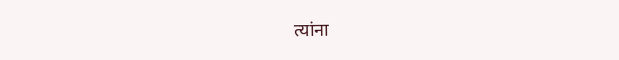त्यांना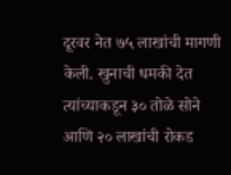दूरवर नेत ७५ लाखांची मागणी केली. खुनाची धमकी देत त्यांच्याकडून ३० तोळे सोने आणि २० लाखांची रोकड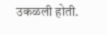उकळली होती.